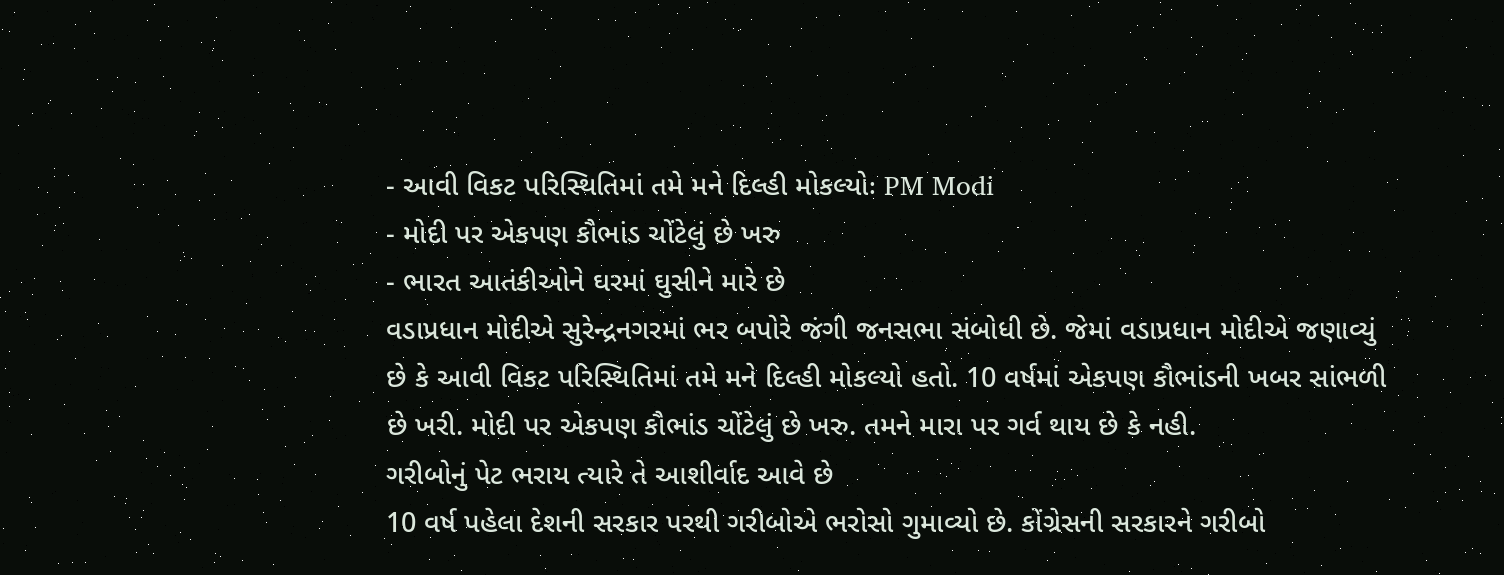- આવી વિકટ પરિસ્થિતિમાં તમે મને દિલ્હી મોકલ્યોઃ PM Modi
- મોદી પર એકપણ કૌભાંડ ચોંટેલું છે ખરુ
- ભારત આતંકીઓને ઘરમાં ઘુસીને મારે છે
વડાપ્રધાન મોદીએ સુરેન્દ્રનગરમાં ભર બપોરે જંગી જનસભા સંબોધી છે. જેમાં વડાપ્રધાન મોદીએ જણાવ્યું છે કે આવી વિકટ પરિસ્થિતિમાં તમે મને દિલ્હી મોકલ્યો હતો. 10 વર્ષમાં એકપણ કૌભાંડની ખબર સાંભળી છે ખરી. મોદી પર એકપણ કૌભાંડ ચોંટેલું છે ખરુ. તમને મારા પર ગર્વ થાય છે કે નહી.
ગરીબોનું પેટ ભરાય ત્યારે તે આશીર્વાદ આવે છે
10 વર્ષ પહેલા દેશની સરકાર પરથી ગરીબોએ ભરોસો ગુમાવ્યો છે. કોંગ્રેસની સરકારને ગરીબો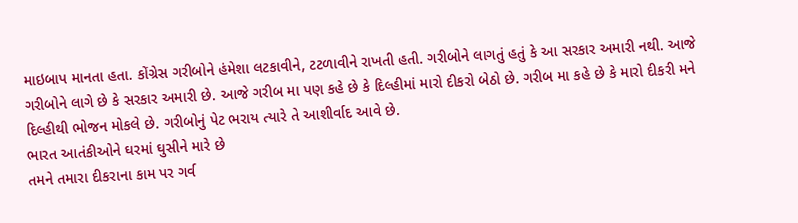માઇબાપ માનતા હતા. કોંગ્રેસ ગરીબોને હંમેશા લટકાવીને, ટટળાવીને રાખતી હતી. ગરીબોને લાગતું હતું કે આ સરકાર અમારી નથી. આજે ગરીબોને લાગે છે કે સરકાર અમારી છે. આજે ગરીબ મા પણ કહે છે કે દિલ્હીમાં મારો દીકરો બેઠો છે. ગરીબ મા કહે છે કે મારો દીકરી મને દિલ્હીથી ભોજન મોકલે છે. ગરીબોનું પેટ ભરાય ત્યારે તે આશીર્વાદ આવે છે.
ભારત આતંકીઓને ઘરમાં ઘુસીને મારે છે
તમને તમારા દીકરાના કામ પર ગર્વ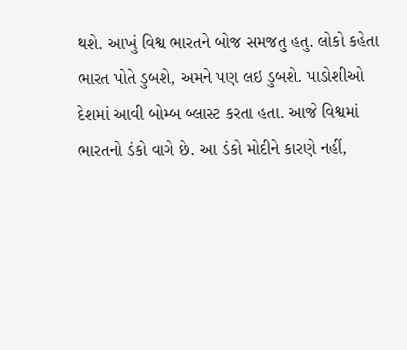થશે. આખું વિશ્વ ભારતને બોજ સમજતુ હતુ. લોકો કહેતા ભારત પોતે ડુબશે, અમને પણ લઇ ડુબશે. પાડોશીઓ દેશમાં આવી બોમ્બ બ્લાસ્ટ કરતા હતા. આજે વિશ્વમાં ભારતનો ડંકો વાગે છે. આ ડંકો મોદીને કારણે નહીં,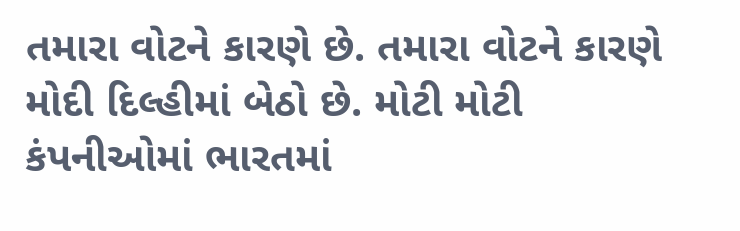તમારા વોટને કારણે છે. તમારા વોટને કારણે મોદી દિલ્હીમાં બેઠો છે. મોટી મોટી કંપનીઓમાં ભારતમાં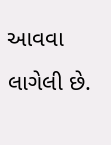આવવા લાગેલી છે.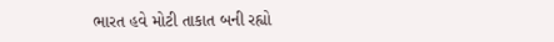ભારત હવે મોટી તાકાત બની રહ્યો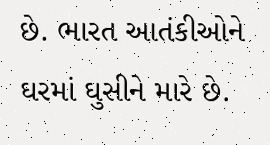છે. ભારત આતંકીઓને ઘરમાં ઘુસીને મારે છે.